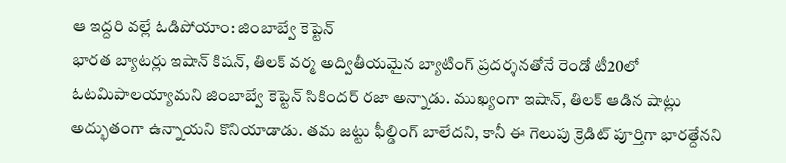ఆ ఇద్దరి వల్లే ఓడిపోయాం: జింబాబ్వే కెప్టెన్
భారత బ్యాటర్లు ఇషాన్ కిషన్, తిలక్ వర్మ అద్వితీయమైన బ్యాటింగ్ ప్రదర్శనతోనే రెండో టీ20లో ఓటమిపాలయ్యామని జింబాబ్వే కెప్టెన్ సికిందర్ రజా అన్నాడు. ముఖ్యంగా ఇషాన్, తిలక్ ఆడిన షాట్లు అద్భుతంగా ఉన్నాయని కొనియాడాడు. తమ జట్టు ఫీల్డింగ్ బాలేదని, కానీ ఈ గెలుపు క్రెడిట్ పూర్తిగా భారత్దేనని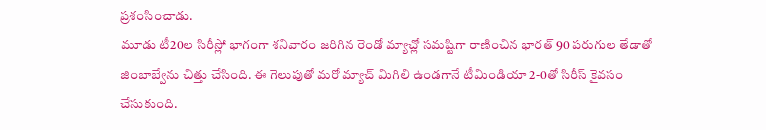ప్రశంసించాడు.
మూడు టీ20ల సిరీస్లో భాగంగా శనివారం జరిగిన రెండో మ్యాచ్లో సమష్టిగా రాణించిన భారత్ 90 పరుగుల తేడాతో జింబాబ్వేను చిత్తు చేసింది. ఈ గెలుపుతో మరో మ్యాచ్ మిగిలి ఉండగానే టీమిండియా 2-0తో సిరీస్ కైవసం చేసుకుంది.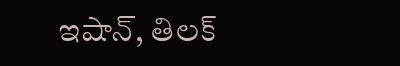ఇషాన్, తిలక్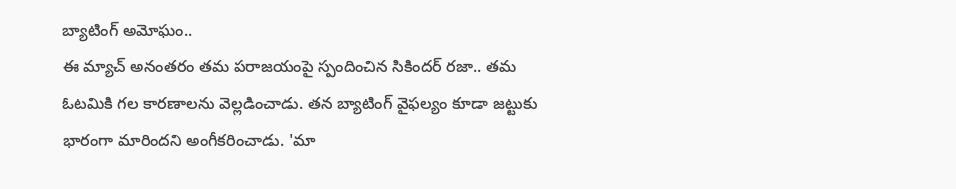బ్యాటింగ్ అమోఘం..
ఈ మ్యాచ్ అనంతరం తమ పరాజయంపై స్పందించిన సికిందర్ రజా.. తమ ఓటమికి గల కారణాలను వెల్లడించాడు. తన బ్యాటింగ్ వైఫల్యం కూడా జట్టుకు భారంగా మారిందని అంగీకరించాడు. 'మా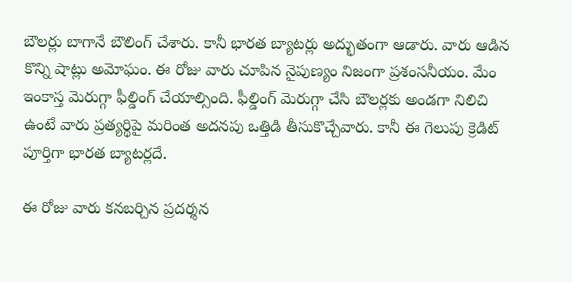బౌలర్లు బాగానే బౌలింగ్ చేశారు. కానీ భారత బ్యాటర్లు అద్భుతంగా ఆడారు. వారు ఆడిన కొన్ని షాట్లు అమోఘం. ఈ రోజు వారు చూపిన నైపుణ్యం నిజంగా ప్రశంసనీయం. మేం ఇంకాస్త మెరుగ్గా ఫీల్డింగ్ చేయాల్సింది. ఫీల్డింగ్ మెరుగ్గా చేసి బౌలర్లకు అండగా నిలిచి ఉంటే వారు ప్రత్యర్థిపై మరింత అదనపు ఒత్తిడి తీసుకొచ్చేవారు. కానీ ఈ గెలుపు క్రెడిట్ పూర్తిగా భారత బ్యాటర్లదే.

ఈ రోజు వారు కనబర్చిన ప్రదర్శన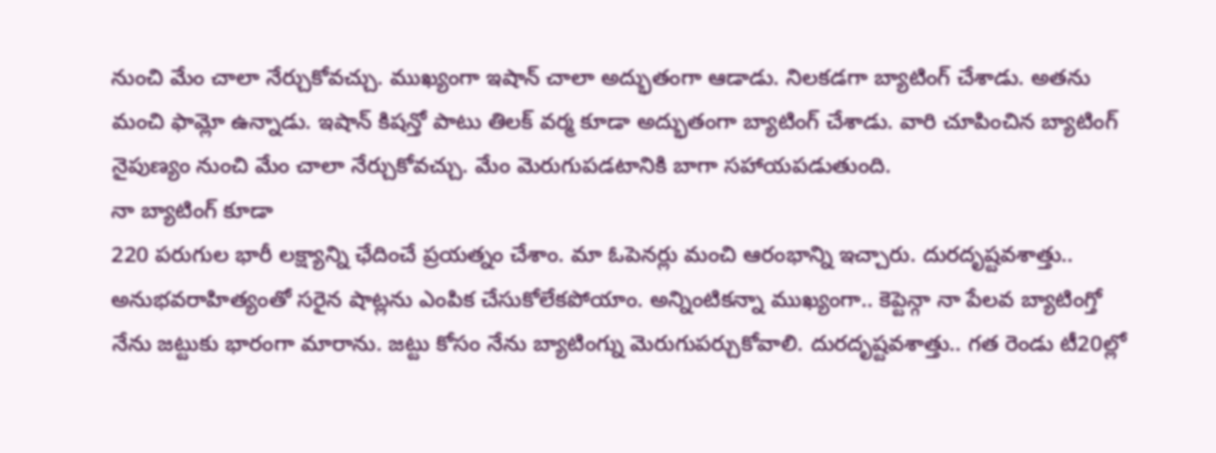నుంచి మేం చాలా నేర్చుకోవచ్చు. ముఖ్యంగా ఇషాన్ చాలా అద్భుతంగా ఆడాడు. నిలకడగా బ్యాటింగ్ చేశాడు. అతను మంచి ఫామ్లో ఉన్నాడు. ఇషాన్ కిషన్తో పాటు తిలక్ వర్మ కూడా అద్భుతంగా బ్యాటింగ్ చేశాడు. వారి చూపించిన బ్యాటింగ్ నైపుణ్యం నుంచి మేం చాలా నేర్చుకోవచ్చు. మేం మెరుగుపడటానికి బాగా సహాయపడుతుంది.
నా బ్యాటింగ్ కూడా
220 పరుగుల భారీ లక్ష్యాన్ని ఛేదించే ప్రయత్నం చేశాం. మా ఓపెనర్లు మంచి ఆరంభాన్ని ఇచ్చారు. దురదృష్టవశాత్తు.. అనుభవరాహిత్యంతో సరైన షాట్లను ఎంపిక చేసుకోలేకపోయాం. అన్నింటికన్నా ముఖ్యంగా.. కెప్టెన్గా నా పేలవ బ్యాటింగ్తో నేను జట్టుకు భారంగా మారాను. జట్టు కోసం నేను బ్యాటింగ్ను మెరుగుపర్చుకోవాలి. దురదృష్టవశాత్తు.. గత రెండు టీ20ల్లో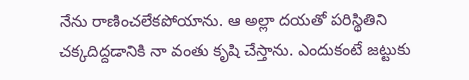నేను రాణించలేకపోయాను. ఆ అల్లా దయతో పరిస్థితిని చక్కదిద్దడానికి నా వంతు కృషి చేస్తాను. ఎందుకంటే జట్టుకు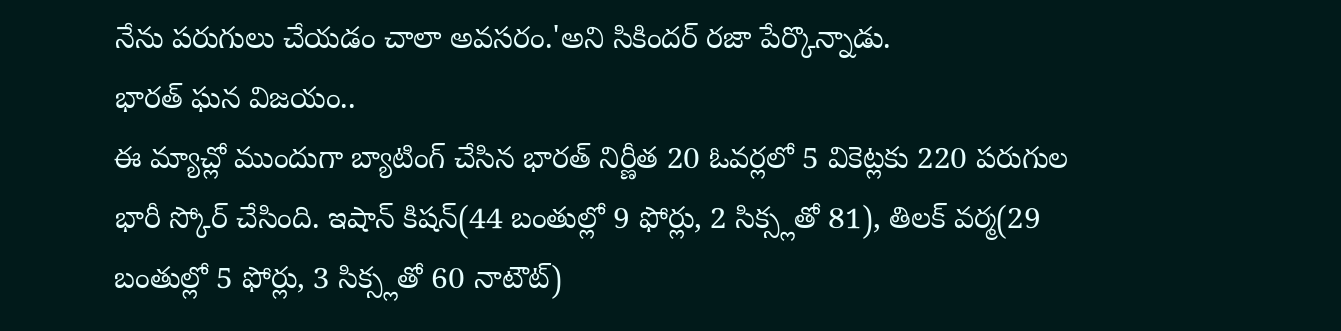నేను పరుగులు చేయడం చాలా అవసరం.'అని సికిందర్ రజా పేర్కొన్నాడు.
భారత్ ఘన విజయం..
ఈ మ్యాచ్లో ముందుగా బ్యాటింగ్ చేసిన భారత్ నిర్ణీత 20 ఓవర్లలో 5 వికెట్లకు 220 పరుగుల భారీ స్కోర్ చేసింది. ఇషాన్ కిషన్(44 బంతుల్లో 9 ఫోర్లు, 2 సిక్స్లతో 81), తిలక్ వర్మ(29 బంతుల్లో 5 ఫోర్లు, 3 సిక్స్లతో 60 నాటౌట్)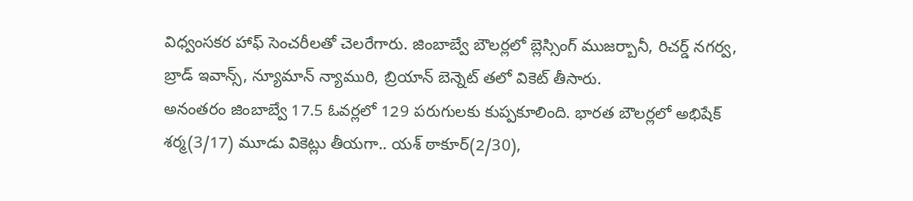విధ్వంసకర హాఫ్ సెంచరీలతో చెలరేగారు. జింబాబ్వే బౌలర్లలో బ్లెస్సింగ్ ముజర్బానీ, రిచర్డ్ నగర్వ, బ్రాడ్ ఇవాన్స్, న్యూమాన్ న్యామురి, బ్రియాన్ బెన్నెట్ తలో వికెట్ తీసారు.
అనంతరం జింబాబ్వే 17.5 ఓవర్లలో 129 పరుగులకు కుప్పకూలింది. భారత బౌలర్లలో అభిషేక్ శర్మ(3/17) మూడు వికెట్లు తీయగా.. యశ్ ఠాకూర్(2/30),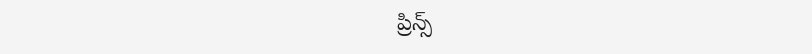ప్రిన్స్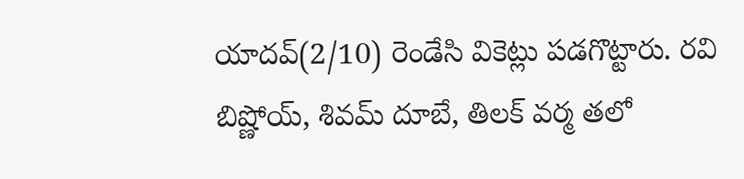యాదవ్(2/10) రెండేసి వికెట్లు పడగొట్టారు. రవి బిష్ణోయ్, శివమ్ దూబే, తిలక్ వర్మ తలో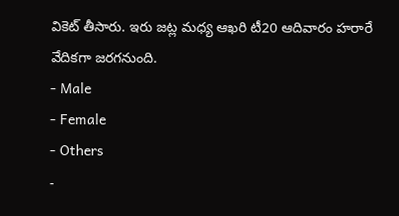వికెట్ తీసారు. ఇరు జట్ల మధ్య ఆఖరి టీ20 ఆదివారం హరారే వేదికగా జరగనుంది.
- Male
- Female
- Others
-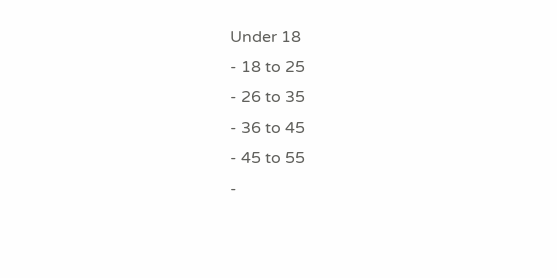Under 18
- 18 to 25
- 26 to 35
- 36 to 45
- 45 to 55
-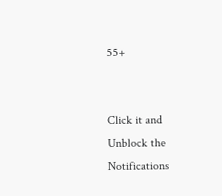55+


Click it and Unblock the Notifications